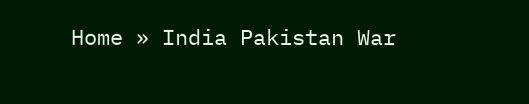Home » India Pakistan War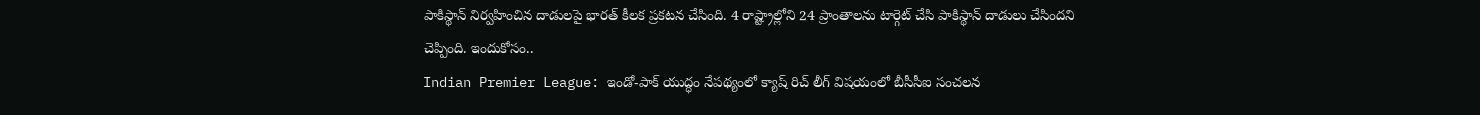పాకిస్థాన్ నిర్వహించిన దాడులపై భారత్ కీలక ప్రకటన చేసింది. 4 రాష్ట్రాల్లోని 24 ప్రాంతాలను టార్గెట్ చేసి పాకిస్థాన్ దాడులు చేసిందని చెప్పింది. ఇందుకోసం..
Indian Premier League: ఇండో-పాక్ యుద్ధం నేపథ్యంలో క్యాష్ రిచ్ లీగ్ విషయంలో బీసీసీఐ సంచలన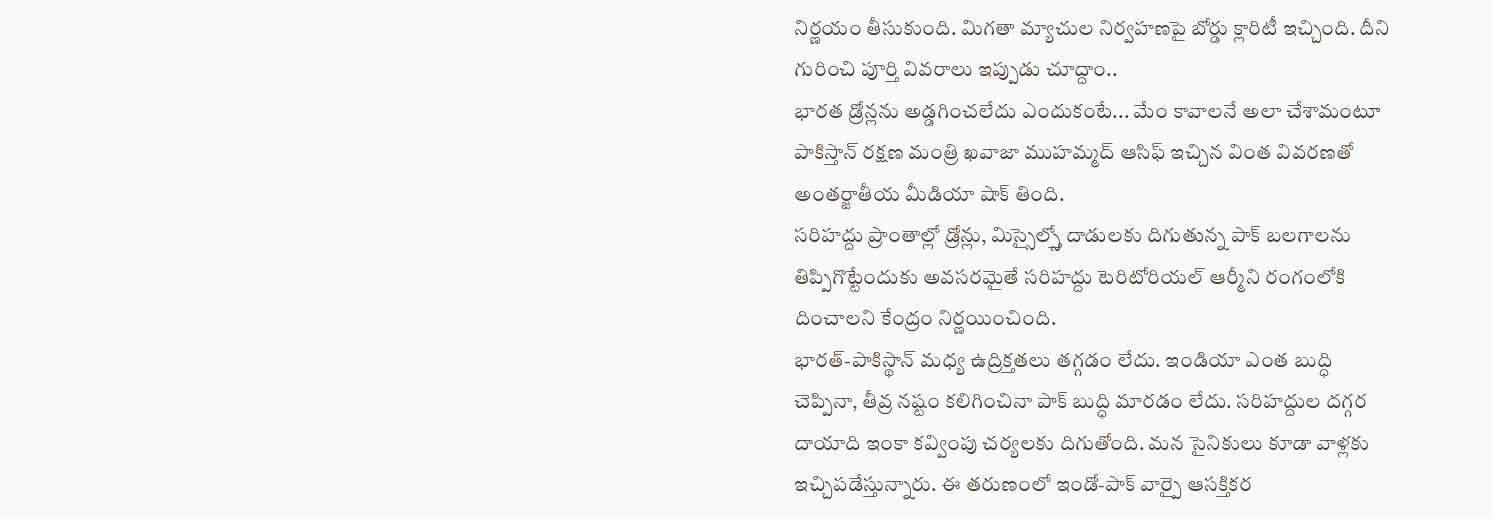నిర్ణయం తీసుకుంది. మిగతా మ్యాచుల నిర్వహణపై బోర్డు క్లారిటీ ఇచ్చింది. దీని గురించి పూర్తి వివరాలు ఇప్పుడు చూద్దాం..
భారత డ్రోన్లను అడ్డగించలేదు ఎందుకంటే... మేం కావాలనే అలా చేశామంటూ పాకిస్తాన్ రక్షణ మంత్రి ఖవాజా ముహమ్మద్ ఆసిఫ్ ఇచ్చిన వింత వివరణతో అంతర్జాతీయ మీడియా షాక్ తింది.
సరిహద్దు ప్రాంతాల్లో డ్రోన్లు, మిస్సైల్స్తో దాడులకు దిగుతున్న పాక్ బలగాలను తిప్పిగొట్టేందుకు అవసరమైతే సరిహద్దు టెరిటోరియల్ ఆర్మీని రంగంలోకి దించాలని కేంద్రం నిర్ణయించింది.
భారత్-పాకిస్థాన్ మధ్య ఉద్రిక్తతలు తగ్గడం లేదు. ఇండియా ఎంత బుద్ధి చెప్పినా, తీవ్ర నష్టం కలిగించినా పాక్ బుద్ధి మారడం లేదు. సరిహద్దుల దగ్గర దాయాది ఇంకా కవ్వింపు చర్యలకు దిగుతోంది. మన సైనికులు కూడా వాళ్లకు ఇచ్చిపడేస్తున్నారు. ఈ తరుణంలో ఇండో-పాక్ వార్పై ఆసక్తికర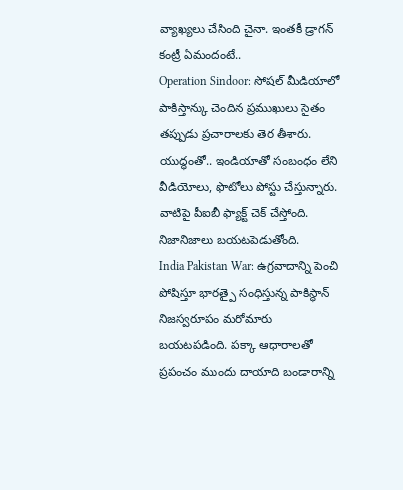వ్యాఖ్యలు చేసింది చైనా. ఇంతకీ డ్రాగన్ కంట్రీ ఏమందంటే..
Operation Sindoor: సోషల్ మీడియాలో పాకిస్తాన్కు చెందిన ప్రముఖులు సైతం తప్పుడు ప్రచారాలకు తెర తీశారు. యుద్ధంతో.. ఇండియాతో సంబంధం లేని వీడియోలు, ఫొటోలు పోస్టు చేస్తున్నారు. వాటిపై పీఐబీ ఫ్యాక్ట్ చెక్ చేస్తోంది. నిజానిజాలు బయటపెడుతోంది.
India Pakistan War: ఉగ్రవాదాన్ని పెంచి పోషిస్తూ భారత్పై సంధిస్తున్న పాకిస్థాన్ నిజస్వరూపం మరోమారు బయటపడింది. పక్కా ఆధారాలతో ప్రపంచం ముందు దాయాది బండారాన్ని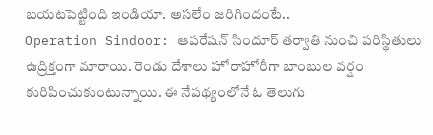బయటపెట్టింది ఇండియా. అసలేం జరిగిందంటే..
Operation Sindoor: ఆపరేషన్ సిందూర్ తర్వాతి నుంచి పరిస్థితులు ఉద్రిక్తంగా మారాయి. రెండు దేశాలు హోరాహోరీగా బాంబుల వర్షం కురిపించుకుంటున్నాయి. ఈ నేపథ్యంలోనే ఓ తెలుగు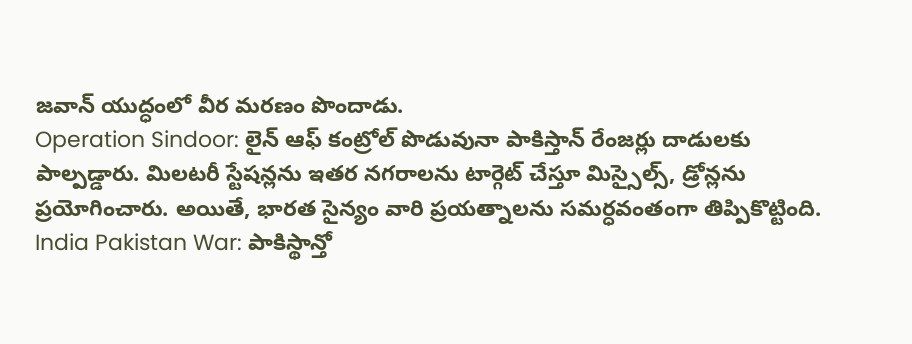జవాన్ యుద్ధంలో వీర మరణం పొందాడు.
Operation Sindoor: లైన్ ఆఫ్ కంట్రోల్ పొడువునా పాకిస్తాన్ రేంజర్లు దాడులకు పాల్పడ్డారు. మిలటరీ స్టేషన్లను ఇతర నగరాలను టార్గెట్ చేస్తూ మిస్సైల్స్, డ్రోన్లను ప్రయోగించారు. అయితే, భారత సైన్యం వారి ప్రయత్నాలను సమర్ధవంతంగా తిప్పికొట్టింది.
India Pakistan War: పాకిస్థాన్తో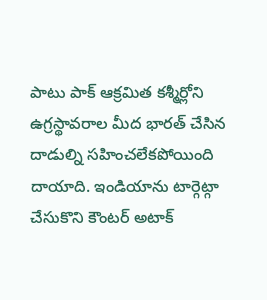పాటు పాక్ ఆక్రమిత కశ్మీర్లోని ఉగ్రస్థావరాల మీద భారత్ చేసిన దాడుల్ని సహించలేకపోయింది దాయాది. ఇండియాను టార్గెట్గా చేసుకొని కౌంటర్ అటాక్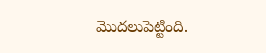మొదలుపెట్టింది.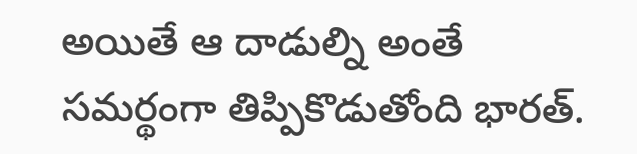అయితే ఆ దాడుల్ని అంతే సమర్థంగా తిప్పికొడుతోంది భారత్.